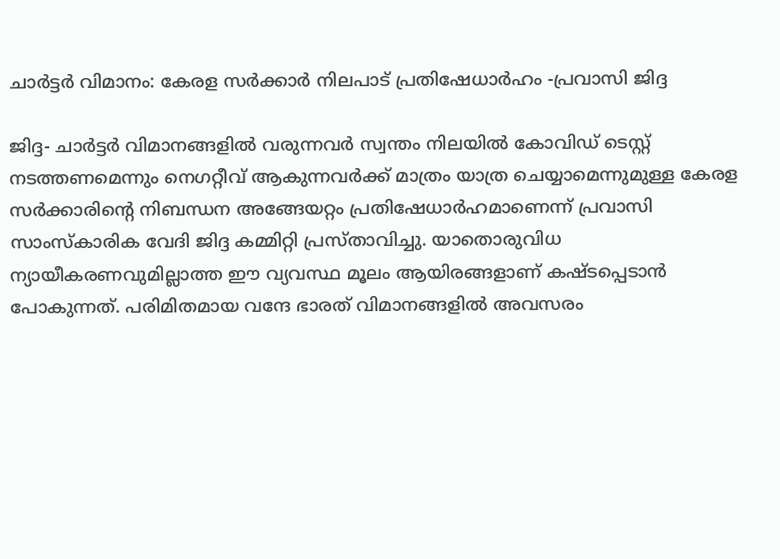ചാര്‍ട്ടര്‍ വിമാനം: കേരള സര്‍ക്കാര്‍ നിലപാട് പ്രതിഷേധാര്‍ഹം -പ്രവാസി ജിദ്ദ

ജിദ്ദ- ചാര്‍ട്ടര്‍ വിമാനങ്ങളില്‍ വരുന്നവര്‍ സ്വന്തം നിലയില്‍ കോവിഡ് ടെസ്റ്റ് നടത്തണമെന്നും നെഗറ്റീവ് ആകുന്നവര്‍ക്ക് മാത്രം യാത്ര ചെയ്യാമെന്നുമുള്ള കേരള സര്‍ക്കാരിന്റെ നിബന്ധന അങ്ങേയറ്റം പ്രതിഷേധാര്‍ഹമാണെന്ന് പ്രവാസി സാംസ്‌കാരിക വേദി ജിദ്ദ കമ്മിറ്റി പ്രസ്താവിച്ചു. യാതൊരുവിധ ന്യായീകരണവുമില്ലാത്ത ഈ വ്യവസ്ഥ മൂലം ആയിരങ്ങളാണ് കഷ്ടപ്പെടാന്‍ പോകുന്നത്. പരിമിതമായ വന്ദേ ഭാരത് വിമാനങ്ങളില്‍ അവസരം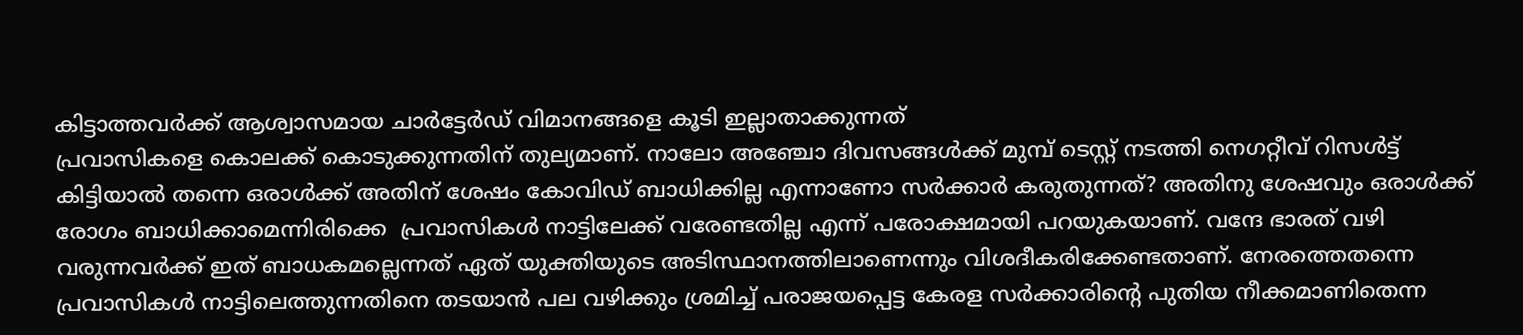കിട്ടാത്തവര്‍ക്ക് ആശ്വാസമായ ചാര്‍ട്ടേര്‍ഡ് വിമാനങ്ങളെ കൂടി ഇല്ലാതാക്കുന്നത്
പ്രവാസികളെ കൊലക്ക് കൊടുക്കുന്നതിന് തുല്യമാണ്. നാലോ അഞ്ചോ ദിവസങ്ങള്‍ക്ക് മുമ്പ് ടെസ്റ്റ് നടത്തി നെഗറ്റീവ് റിസള്‍ട്ട് കിട്ടിയാല്‍ തന്നെ ഒരാള്‍ക്ക് അതിന് ശേഷം കോവിഡ് ബാധിക്കില്ല എന്നാണോ സര്‍ക്കാര്‍ കരുതുന്നത്? അതിനു ശേഷവും ഒരാള്‍ക്ക് രോഗം ബാധിക്കാമെന്നിരിക്കെ  പ്രവാസികള്‍ നാട്ടിലേക്ക് വരേണ്ടതില്ല എന്ന് പരോക്ഷമായി പറയുകയാണ്. വന്ദേ ഭാരത് വഴി വരുന്നവര്‍ക്ക് ഇത് ബാധകമല്ലെന്നത് ഏത് യുക്തിയുടെ അടിസ്ഥാനത്തിലാണെന്നും വിശദീകരിക്കേണ്ടതാണ്. നേരത്തെതന്നെ പ്രവാസികള്‍ നാട്ടിലെത്തുന്നതിനെ തടയാന്‍ പല വഴിക്കും ശ്രമിച്ച് പരാജയപ്പെട്ട കേരള സര്‍ക്കാരിന്റെ പുതിയ നീക്കമാണിതെന്ന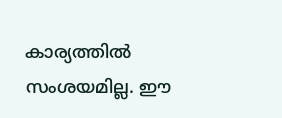കാര്യത്തില്‍ സംശയമില്ല. ഈ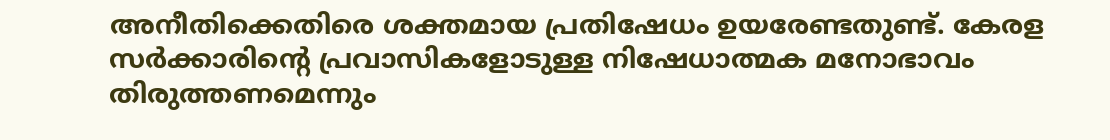അനീതിക്കെതിരെ ശക്തമായ പ്രതിഷേധം ഉയരേണ്ടതുണ്ട്. കേരള സര്‍ക്കാരിന്റെ പ്രവാസികളോടുള്ള നിഷേധാത്മക മനോഭാവം തിരുത്തണമെന്നും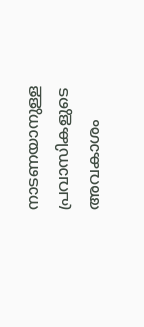നാടണയാനുള്ള പ്രവാസികളുടെ അവകാശം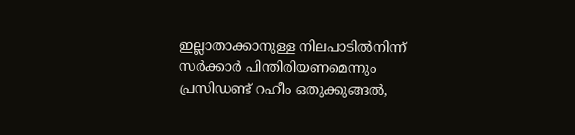ഇല്ലാതാക്കാനുള്ള നിലപാടില്‍നിന്ന് സര്‍ക്കാര്‍ പിന്തിരിയണമെന്നും പ്രസിഡണ്ട് റഹീം ഒതുക്കുങ്ങല്‍,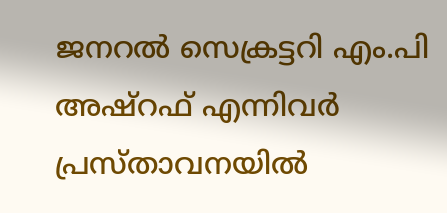ജനറല്‍ സെക്രട്ടറി എം.പി അഷ്‌റഫ് എന്നിവര്‍ പ്രസ്താവനയില്‍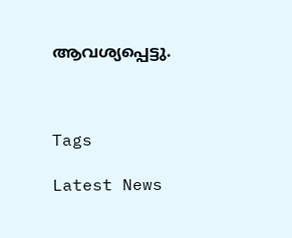ആവശ്യപ്പെട്ടു.



Tags

Latest News